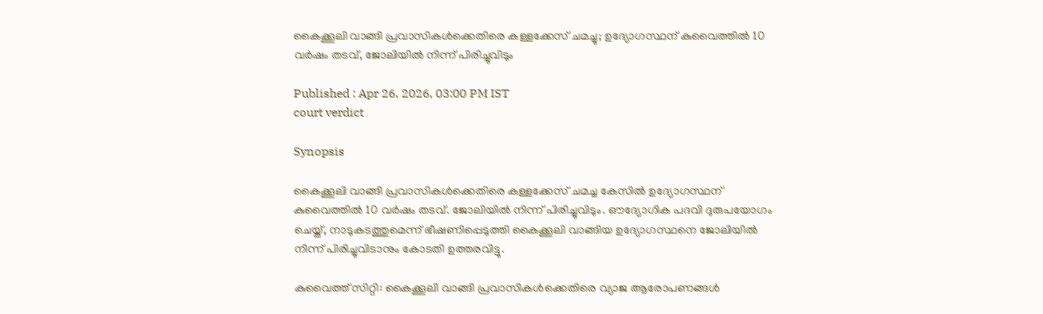കൈക്കൂലി വാങ്ങി പ്രവാസികൾക്കെതിരെ കള്ളക്കേസ് ചമച്ചു; ഉദ്യോഗസ്ഥന് കുവൈത്തിൽ 10 വർഷം തടവ്, ജോലിയിൽ നിന്ന് പിരിച്ചുവിടും

Published : Apr 26, 2026, 03:00 PM IST
court verdict

Synopsis

കൈക്കൂലി വാങ്ങി പ്രവാസികൾക്കെതിരെ കള്ളക്കേസ് ചമച്ച കേസിൽ ഉദ്യോഗസ്ഥന് കുവൈത്തിൽ 10 വർഷം തടവ്. ജോലിയിൽ നിന്ന് പിരിച്ചുവിടും. ഔദ്യോഗിക പദവി ദുരുപയോഗം ചെയ്ത്, നാടുകടത്തുമെന്ന് ഭീഷണിപ്പെടുത്തി കൈക്കൂലി വാങ്ങിയ ഉദ്യോഗസ്ഥനെ ജോലിയിൽ നിന്ന് പിരിച്ചുവിടാനും കോടതി ഉത്തരവിട്ടു.

കുവൈത്ത് സിറ്റി: കൈക്കൂലി വാങ്ങി പ്രവാസികൾക്കെതിരെ വ്യാജ ആരോപണങ്ങൾ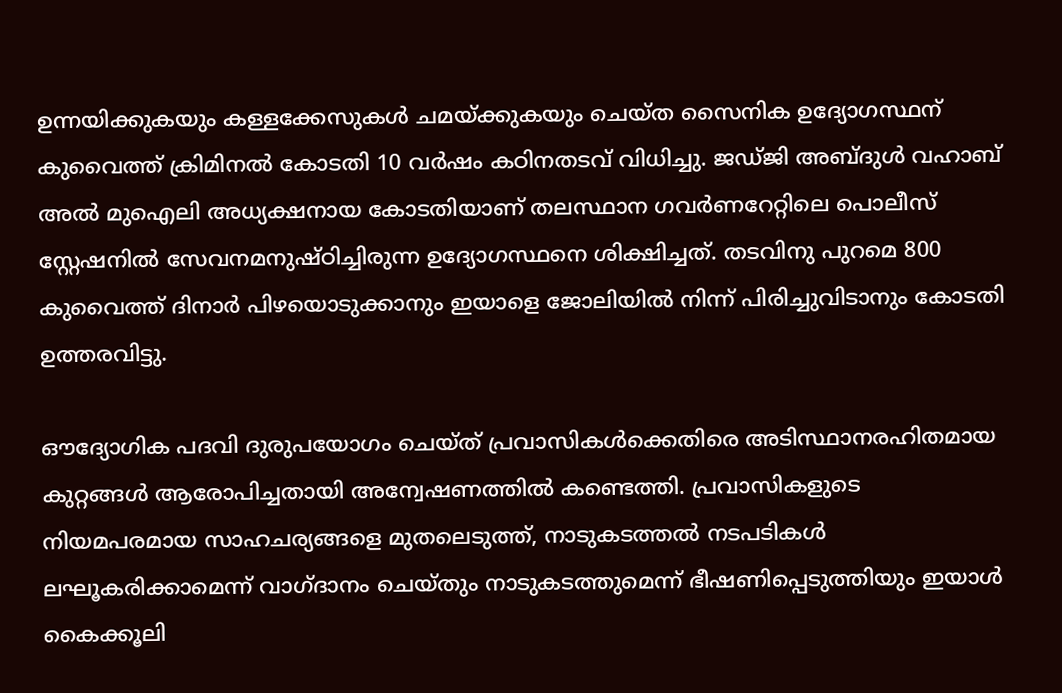ഉന്നയിക്കുകയും കള്ളക്കേസുകൾ ചമയ്ക്കുകയും ചെയ്ത സൈനിക ഉദ്യോഗസ്ഥന് കുവൈത്ത് ക്രിമിനൽ കോടതി 10 വർഷം കഠിനതടവ് വിധിച്ചു. ജഡ്ജി അബ്ദുൾ വഹാബ് അൽ മുഐലി അധ്യക്ഷനായ കോടതിയാണ് തലസ്ഥാന ഗവർണറേറ്റിലെ പൊലീസ് സ്റ്റേഷനിൽ സേവനമനുഷ്ഠിച്ചിരുന്ന ഉദ്യോഗസ്ഥനെ ശിക്ഷിച്ചത്. തടവിനു പുറമെ 800 കുവൈത്ത് ദിനാർ പിഴയൊടുക്കാനും ഇയാളെ ജോലിയിൽ നിന്ന് പിരിച്ചുവിടാനും കോടതി ഉത്തരവിട്ടു.

ഔദ്യോഗിക പദവി ദുരുപയോഗം ചെയ്ത് പ്രവാസികൾക്കെതിരെ അടിസ്ഥാനരഹിതമായ കുറ്റങ്ങൾ ആരോപിച്ചതായി അന്വേഷണത്തിൽ കണ്ടെത്തി. പ്രവാസികളുടെ നിയമപരമായ സാഹചര്യങ്ങളെ മുതലെടുത്ത്, നാടുകടത്തൽ നടപടികൾ ലഘൂകരിക്കാമെന്ന് വാഗ്ദാനം ചെയ്തും നാടുകടത്തുമെന്ന് ഭീഷണിപ്പെടുത്തിയും ഇയാൾ കൈക്കൂലി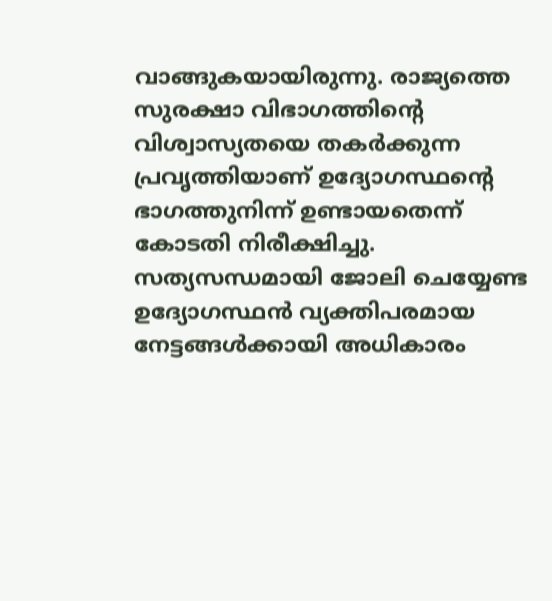വാങ്ങുകയായിരുന്നു. രാജ്യത്തെ സുരക്ഷാ വിഭാഗത്തിന്റെ വിശ്വാസ്യതയെ തകർക്കുന്ന പ്രവൃത്തിയാണ് ഉദ്യോഗസ്ഥന്റെ ഭാഗത്തുനിന്ന് ഉണ്ടായതെന്ന് കോടതി നിരീക്ഷിച്ചു. സത്യസന്ധമായി ജോലി ചെയ്യേണ്ട ഉദ്യോഗസ്ഥൻ വ്യക്തിപരമായ നേട്ടങ്ങൾക്കായി അധികാരം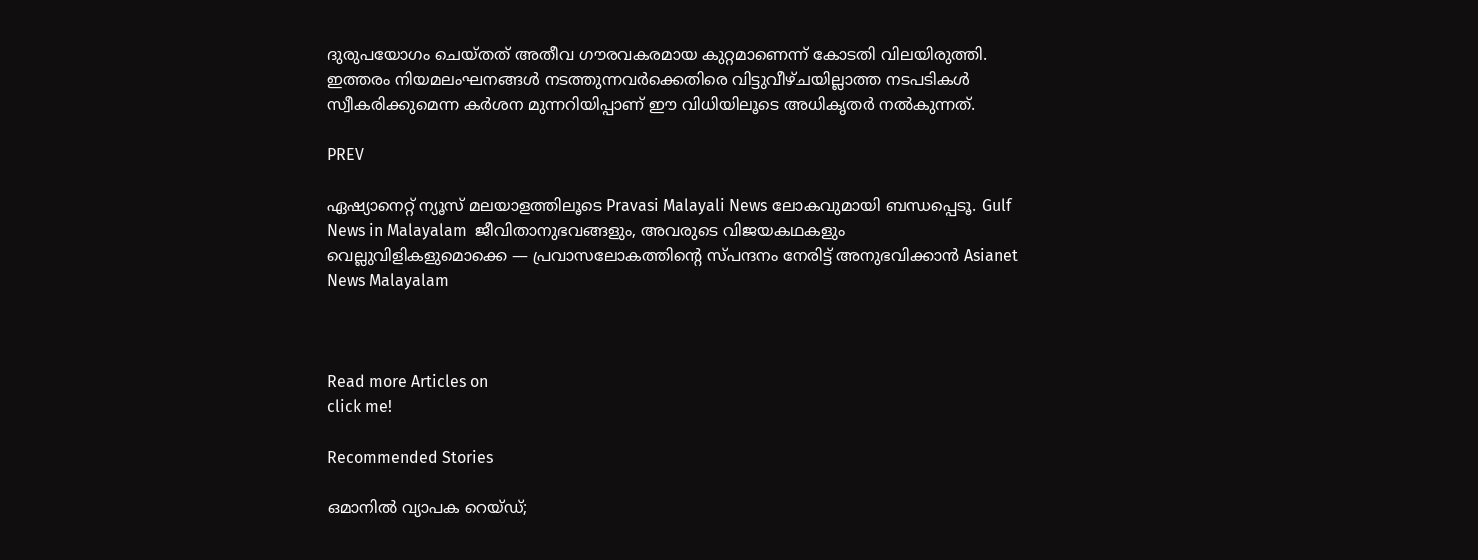ദുരുപയോഗം ചെയ്തത് അതീവ ഗൗരവകരമായ കുറ്റമാണെന്ന് കോടതി വിലയിരുത്തി. ഇത്തരം നിയമലംഘനങ്ങൾ നടത്തുന്നവർക്കെതിരെ വിട്ടുവീഴ്ചയില്ലാത്ത നടപടികൾ സ്വീകരിക്കുമെന്ന കർശന മുന്നറിയിപ്പാണ് ഈ വിധിയിലൂടെ അധികൃതർ നൽകുന്നത്.

PREV

ഏഷ്യാനെറ്റ് ന്യൂസ് മലയാളത്തിലൂടെ Pravasi Malayali News ലോകവുമായി ബന്ധപ്പെടൂ. Gulf News in Malayalam  ജീവിതാനുഭവങ്ങളും, അവരുടെ വിജയകഥകളും വെല്ലുവിളികളുമൊക്കെ — പ്രവാസലോകത്തിന്റെ സ്പന്ദനം നേരിട്ട് അനുഭവിക്കാൻ Asianet News Malayalam



Read more Articles on
click me!

Recommended Stories

ഒമാനിൽ വ്യാപക റെയ്ഡ്;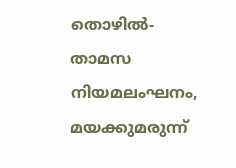തൊഴിൽ-താമസ നിയമലംഘനം, മയക്കുമരുന്ന്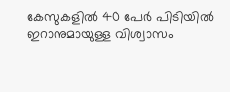കേസുകളിൽ 40 പേർ പിടിയിൽ
ഇറാനുമായുള്ള വിശ്വാസം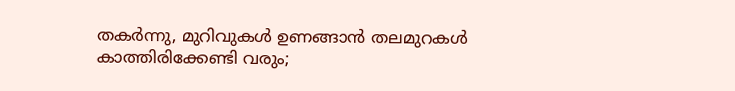തകർന്നു, മുറിവുകൾ ഉണങ്ങാൻ തലമുറകൾ കാത്തിരിക്കേണ്ടി വരും;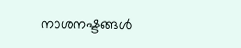നാശനഷ്ടങ്ങൾ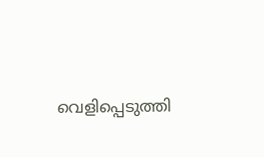വെളിപ്പെടുത്തി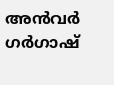അൻവർ ഗർഗാഷ്